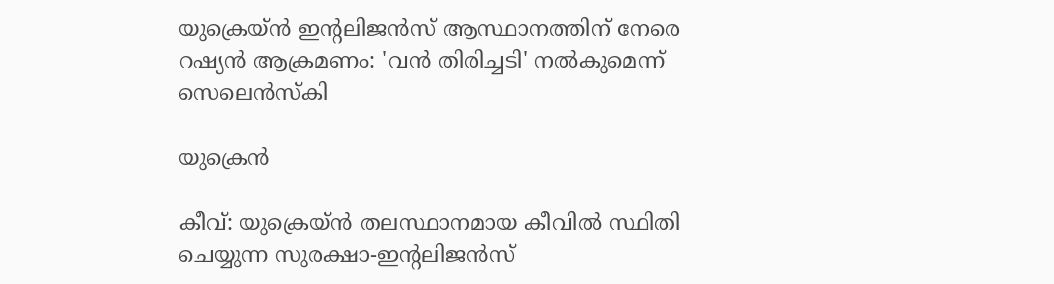യുക്രെയ്ൻ ഇന്റലിജൻസ് ആസ്ഥാനത്തിന് നേരെ റഷ്യൻ ആക്രമണം: 'വൻ തിരിച്ചടി' നൽകുമെന്ന് സെലെൻസ്കി

യുക്രെൻ

കീവ്: യുക്രെയ്ൻ തലസ്ഥാനമായ കീവിൽ സ്ഥിതി ചെയ്യുന്ന സുരക്ഷാ-ഇന്റലിജൻസ്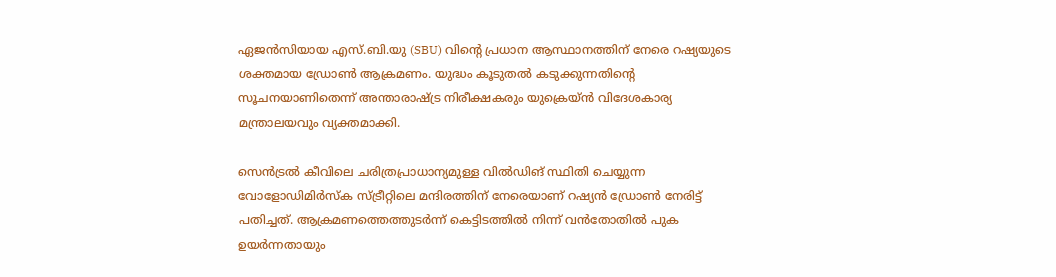ഏജൻസിയായ എസ്.ബി.യു (SBU) വിന്റെ പ്രധാന ആസ്ഥാനത്തിന് നേരെ റഷ്യയുടെ ശക്തമായ ഡ്രോൺ ആക്രമണം. യുദ്ധം കൂടുതൽ കടുക്കുന്നതിന്റെ സൂചനയാണിതെന്ന് അന്താരാഷ്ട്ര നിരീക്ഷകരും യുക്രെയ്ൻ വിദേശകാര്യ മന്ത്രാലയവും വ്യക്തമാക്കി.

സെൻട്രൽ കീവിലെ ചരിത്രപ്രാധാന്യമുള്ള വിൽഡിങ് സ്ഥിതി ചെയ്യുന്ന വോളോഡിമിർസ്ക സ്ട്രീറ്റിലെ മന്ദിരത്തിന് നേരെയാണ് റഷ്യൻ ഡ്രോൺ നേരിട്ട് പതിച്ചത്. ആക്രമണത്തെത്തുടർന്ന് കെട്ടിടത്തിൽ നിന്ന് വൻതോതിൽ പുക ഉയർന്നതായും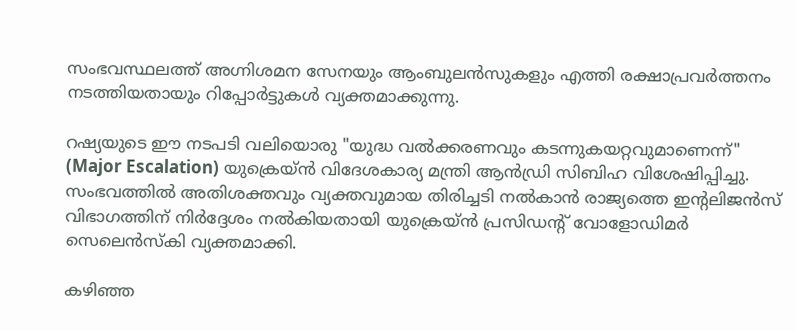സംഭവസ്ഥലത്ത് അഗ്നിശമന സേനയും ആംബുലൻസുകളും എത്തി രക്ഷാപ്രവർത്തനം നടത്തിയതായും റിപ്പോർട്ടുകൾ വ്യക്തമാക്കുന്നു.

റഷ്യയുടെ ഈ നടപടി വലിയൊരു "യുദ്ധ വൽക്കരണവും കടന്നുകയറ്റവുമാണെന്ന്" (Major Escalation) യുക്രെയ്ൻ വിദേശകാര്യ മന്ത്രി ആൻഡ്രി സിബിഹ വിശേഷിപ്പിച്ചു. സംഭവത്തിൽ അതിശക്തവും വ്യക്തവുമായ തിരിച്ചടി നൽകാൻ രാജ്യത്തെ ഇന്റലിജൻസ് വിഭാഗത്തിന് നിർദ്ദേശം നൽകിയതായി യുക്രെയ്ൻ പ്രസിഡന്റ് വോളോഡിമർ സെലെൻസ്കി വ്യക്തമാക്കി.

കഴിഞ്ഞ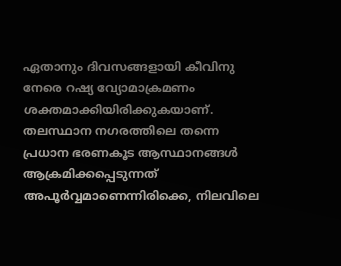ഏതാനും ദിവസങ്ങളായി കീവിനു നേരെ റഷ്യ വ്യോമാക്രമണം ശക്തമാക്കിയിരിക്കുകയാണ്. തലസ്ഥാന നഗരത്തിലെ തന്നെ പ്രധാന ഭരണകൂട ആസ്ഥാനങ്ങൾ ആക്രമിക്കപ്പെടുന്നത് അപൂർവ്വമാണെന്നിരിക്കെ, നിലവിലെ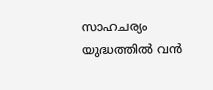സാഹചര്യം യുദ്ധത്തിൽ വൻ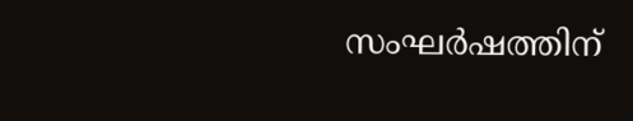സംഘർഷത്തിന്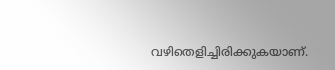വഴിതെളിച്ചിരിക്കുകയാണ്.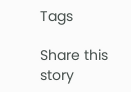Tags

Share this story